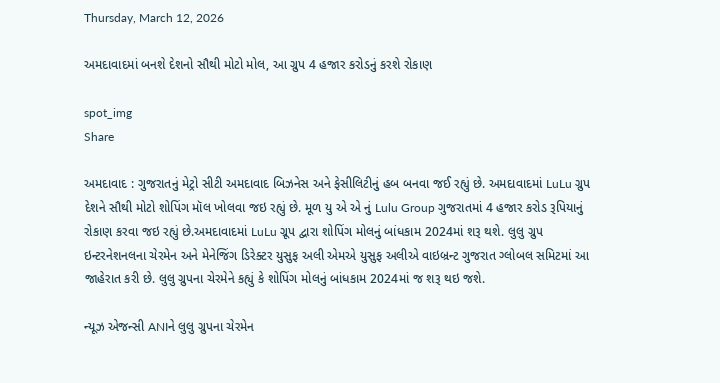Thursday, March 12, 2026

અમદાવાદમાં બનશે દેશનો સૌથી મોટો મોલ, આ ગ્રુપ 4 હજાર કરોડનું કરશે રોકાણ

spot_img
Share

અમદાવાદ : ગુજરાતનું મેટ્રો સીટી અમદાવાદ બિઝનેસ અને ફેસીલિટીનું હબ બનવા જઈ રહ્યું છે. અમદાવાદમાં LuLu ગ્રુપ દેશને સૌથી મોટો શોપિંગ મૉલ ખોલવા જઇ રહ્યું છે. મૂળ યુ એ એ નું Lulu Group ગુજરાતમાં 4 હજાર કરોડ રૂપિયાનું રોકાણ કરવા જઇ રહ્યું છે.અમદાવાદમાં LuLu ગ્રૂપ દ્વારા શોપિંગ મોલનું બાંધકામ 2024માં શરૂ થશે. લુલુ ગ્રુપ ઇન્ટરનેશનલના ચેરમેન અને મેનેજિંગ ડિરેક્ટર યુસુફ અલી એમએ યુસુફ અલીએ વાઇબ્રન્ટ ગુજરાત ગ્લોબલ સમિટમાં આ જાહેરાત કરી છે. લુલુ ગ્રુપના ચેરમેને કહ્યું કે શોપિંગ મોલનું બાંધકામ 2024માં જ શરૂ થઇ જશે.

ન્યૂઝ એજન્સી ANIને લુલુ ગ્રુપના ચેરમેન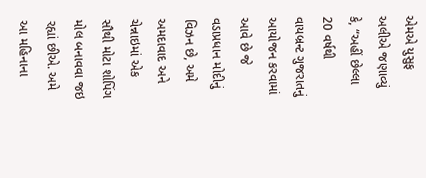એમએ યુસુફ અલીએ જણાવ્યું કે, “અહીં છેલ્લા 20 વર્ષથી વાયબ્રન્ટ ગુજરાતનું આયોજન કરવામાં આવે છે જે વડાપ્રધાન મોદીનું વિઝન છે, અમે અમદાવાદ અને ચેન્નાઇમાં એક સૌથી મોટા શોપિંગ મોલ બનાવવા જઇ રહ્યાં છીએ. અમે આ મહિનાના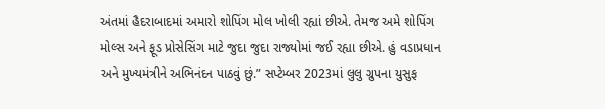અંતમાં હૈદરાબાદમાં અમારો શોપિંગ મોલ ખોલી રહ્યાં છીએ. તેમજ અમે શોપિંગ મોલ્સ અને ફૂડ પ્રોસેસિંગ માટે જુદા જુદા રાજ્યોમાં જઈ રહ્યા છીએ. હું વડાપ્રધાન અને મુખ્યમંત્રીને અભિનંદન પાઠવું છું.” સપ્ટેમ્બર 2023માં લુલુ ગ્રુપના યુસુફ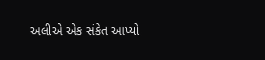અલીએ એક સંકેત આપ્યો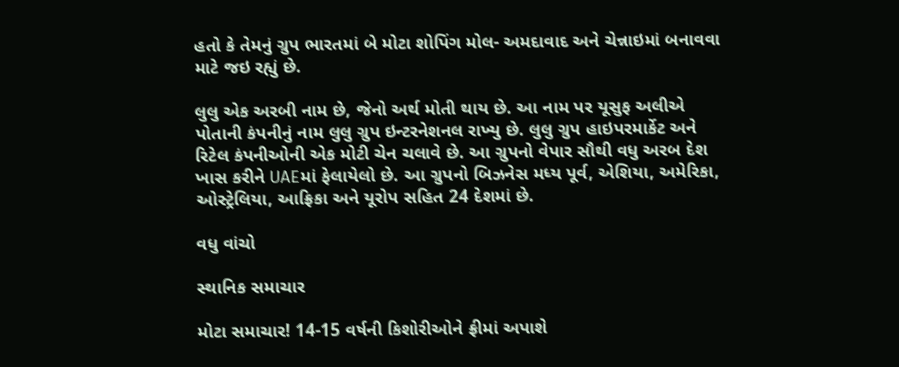હતો કે તેમનું ગ્રુપ ભારતમાં બે મોટા શોપિંગ મોલ- અમદાવાદ અને ચેન્નાઇમાં બનાવવા માટે જઇ રહ્યું છે.

લુલુ એક અરબી નામ છે, જેનો અર્થ મોતી થાય છે. આ નામ પર યૂસુફ અલીએ પોતાની કંપનીનું નામ લુલુ ગ્રુપ ઇન્ટરનેશનલ રાખ્યુ છે. લુલુ ગ્રુપ હાઇપરમાર્કેટ અને રિટેલ કંપનીઓની એક મોટી ચેન ચલાવે છે. આ ગ્રુપનો વેપાર સૌથી વધુ અરબ દેશ ખાસ કરીને UAEમાં ફેલાયેલો છે. આ ગ્રુપનો બિઝનેસ મધ્ય પૂર્વ, એશિયા, અમેરિકા, ઓસ્ટ્રેલિયા, આફ્રિકા અને યૂરોપ સહિત 24 દેશમાં છે.

વધુ વાંચો

સ્થાનિક સમાચાર

મોટા સમાચાર! 14-15 વર્ષની કિશોરીઓને ફ્રીમાં અપાશે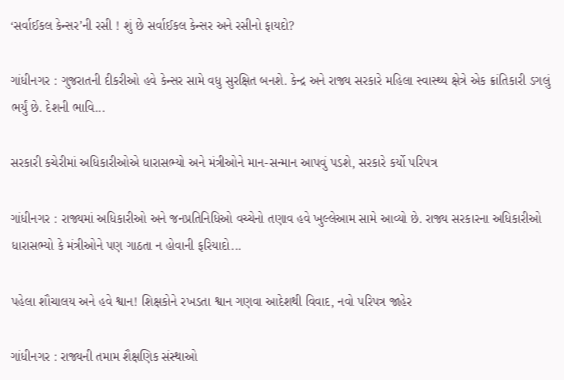‘સર્વાઈકલ કેન્સર’ની રસી ! શું છે સર્વાઈકલ કેન્સર અને રસીનો ફાયદો?

ગાંધીનગર : ગુજરાતની દીકરીઓ હવે કેન્સર સામે વધુ સુરક્ષિત બનશે. કેન્દ્ર અને રાજ્ય સરકારે મહિલા સ્વાસ્થ્ય ક્ષેત્રે એક ક્રાંતિકારી ડગલું ભર્યું છે. દેશની ભાવિ...

સરકારી કચેરીમાં અધિકારીઓએ ધારાસભ્યો અને મંત્રીઓને માન-સન્માન આપવું પડશે, સરકારે કર્યો પરિપત્ર

ગાંધીનગર : રાજ્યમાં અધિકારીઓ અને જનપ્રતિનિધિઓ વચ્ચેનો તણાવ હવે ખુલ્લેઆમ સામે આવ્યો છે. રાજ્ય સરકારના અધિકારીઓ ધારાસભ્યો કે મંત્રીઓને પણ ગાઠતા ન હોવાની ફરિયાદો...

પહેલા શૌચાલય અને હવે શ્વાન! શિક્ષકોને રખડતા શ્વાન ગણવા આદેશથી વિવાદ, નવો પરિપત્ર જાહેર

ગાંધીનગર : રાજ્યની તમામ શૈક્ષણિક સંસ્થાઓ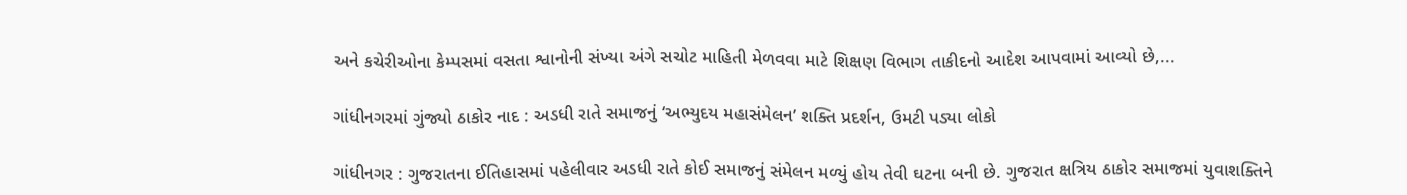અને કચેરીઓના કેમ્પસમાં વસતા શ્વાનોની સંખ્યા અંગે સચોટ માહિતી મેળવવા માટે શિક્ષણ વિભાગ તાકીદનો આદેશ આપવામાં આવ્યો છે,...

ગાંધીનગરમાં ગુંજ્યો ઠાકોર નાદ : અડધી રાતે સમાજનું ‘અભ્યુદય મહાસંમેલન’ શક્તિ પ્રદર્શન, ઉમટી પડ્યા લોકો

ગાંધીનગર : ગુજરાતના ઈતિહાસમાં પહેલીવાર અડધી રાતે કોઈ સમાજનું સંમેલન મળ્યું હોય તેવી ઘટના બની છે. ગુજરાત ક્ષત્રિય ઠાકોર સમાજમાં યુવાશક્તિને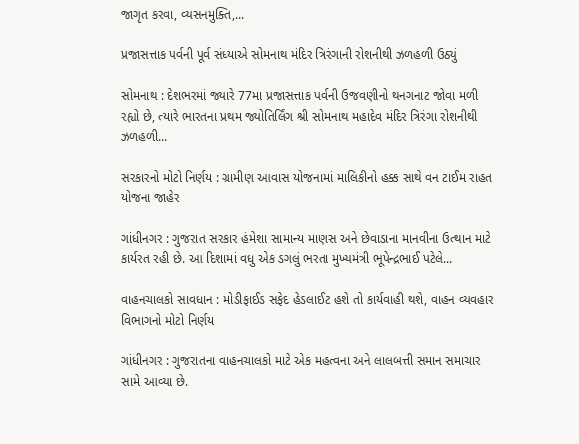જાગૃત કરવા, વ્યસનમુક્તિ,...

પ્રજાસત્તાક પર્વની પૂર્વ સંધ્યાએ સોમનાથ મંદિર ત્રિરંગાની રોશનીથી ઝળહળી ઉઠ્યું

સોમનાથ : દેશભરમાં જ્યારે 77મા પ્રજાસત્તાક પર્વની ઉજવણીનો થનગનાટ જોવા મળી રહ્યો છે, ત્યારે ભારતના પ્રથમ જ્યોતિર્લિંગ શ્રી સોમનાથ મહાદેવ મંદિર ત્રિરંગા રોશનીથી ઝળહળી...

સરકારનો મોટો નિર્ણય : ગ્રામીણ આવાસ યોજનામાં માલિકીનો હક્ક સાથે વન ટાઈમ રાહત યોજના જાહેર

ગાંધીનગર : ગુજરાત સરકાર હંમેશા સામાન્ય માણસ અને છેવાડાના માનવીના ઉત્થાન માટે કાર્યરત રહી છે. આ દિશામાં વધુ એક ડગલું ભરતા મુખ્યમંત્રી ભૂપેન્દ્રભાઈ પટેલે...

વાહનચાલકો સાવધાન : મોડીફાઈડ સફેદ હેડલાઈટ હશે તો કાર્યવાહી થશે, વાહન વ્યવહાર વિભાગનો મોટો નિર્ણય

ગાંધીનગર : ગુજરાતના વાહનચાલકો માટે એક મહત્વના અને લાલબત્તી સમાન સમાચાર સામે આવ્યા છે.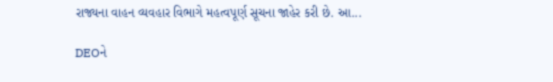રાજ્યના વાહન વ્યવહાર વિભાગે મહત્વપૂર્ણ સૂચના જાહેર કરી છે. આ...

DEOને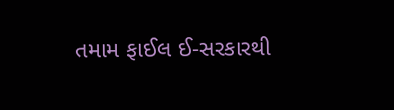તમામ ફાઈલ ઈ-સરકારથી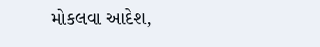મોકલવા આદેશ,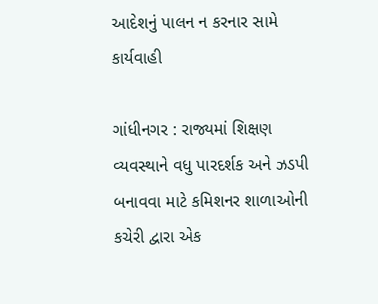આદેશનું પાલન ન કરનાર સામે કાર્યવાહી

ગાંધીનગર : રાજ્યમાં શિક્ષણ વ્યવસ્થાને વધુ પારદર્શક અને ઝડપી બનાવવા માટે કમિશનર શાળાઓની કચેરી દ્વારા એક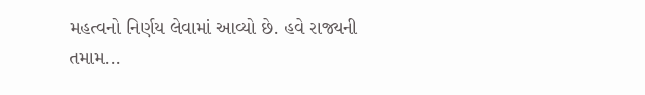મહત્વનો નિર્ણય લેવામાં આવ્યો છે. હવે રાજ્યની તમામ...